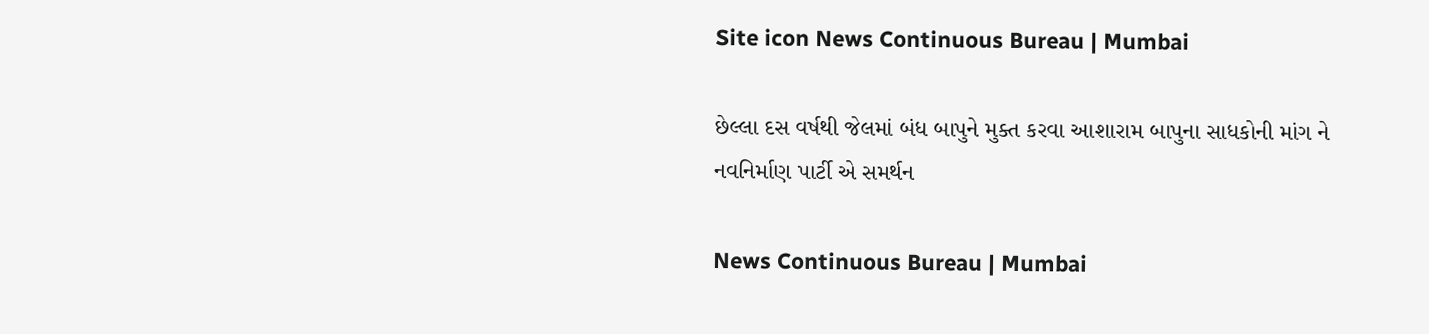Site icon News Continuous Bureau | Mumbai

છેલ્લા દસ વર્ષથી જેલમાં બંધ બાપુને મુક્ત કરવા આશારામ બાપુના સાધકોની માંગ ને નવનિર્માણ પાર્ટી એ સમર્થન

News Continuous Bureau | Mumbai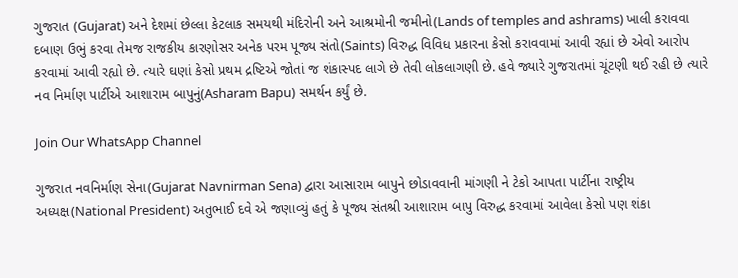ગુજરાત (Gujarat) અને દેશમાં છેલ્લા કેટલાક સમયથી મંદિરોની અને આશ્રમોની જમીનો(Lands of temples and ashrams) ખાલી કરાવવા દબાણ ઉભું કરવા તેમજ રાજકીય કારણોસર અનેક પરમ પૂજ્ય સંતો(Saints) વિરુદ્ધ વિવિધ પ્રકારના કેસો કરાવવામાં આવી રહ્યાં છે એવો આરોપ કરવામાં આવી રહ્યો છે. ત્યારે ઘણાં કેસો પ્રથમ દ્રષ્ટિએ જોતાં જ શંકાસ્પદ લાગે છે તેવી લોકલાગણી છે. હવે જ્યારે ગુજરાતમાં ચૂંટણી થઈ રહી છે ત્યારે નવ નિર્માણ પાર્ટીએ આશારામ બાપુનું(Asharam Bapu) સમર્થન કર્યું છે.

Join Our WhatsApp Channel

ગુજરાત નવનિર્માણ સેના(Gujarat Navnirman Sena) દ્વારા આસારામ બાપુને છોડાવવાની માંગણી ને ટેકો આપતા પાર્ટીના રાષ્ટ્રીય અધ્યક્ષ(National President) અતુભાઈ દવે એ જણાવ્યું હતું કે પૂજ્ય સંતશ્રી આશારામ બાપુ વિરુદ્ધ કરવામાં આવેલા કેસો પણ શંકા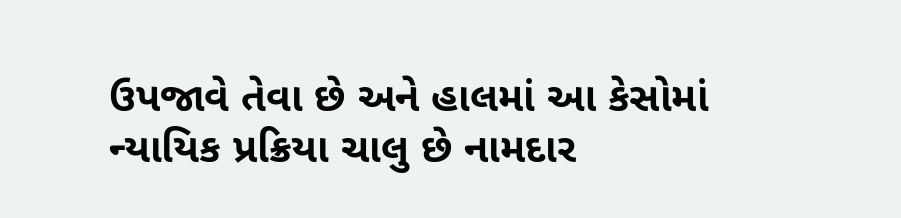ઉપજાવે તેવા છે અને હાલમાં આ કેસોમાં ન્યાયિક પ્રક્રિયા ચાલુ છે નામદાર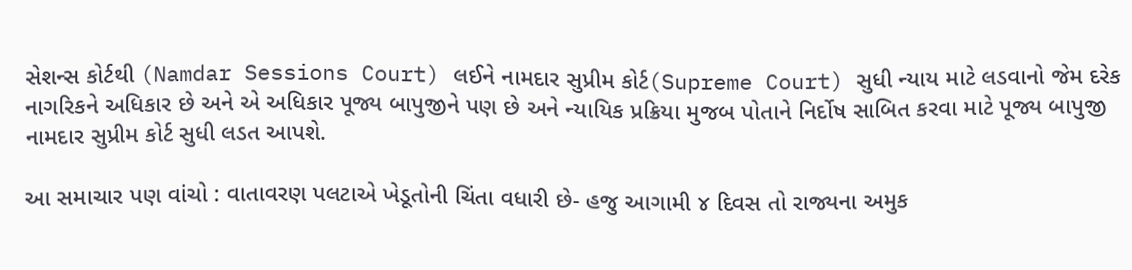સેશન્સ કોર્ટથી (Namdar Sessions Court) લઈને નામદાર સુપ્રીમ કોર્ટ(Supreme Court) સુધી ન્યાય માટે લડવાનો જેમ દરેક નાગરિકને અધિકાર છે અને એ અધિકાર પૂજ્ય બાપુજીને પણ છે અને ન્યાયિક પ્રક્રિયા મુજબ પોતાને નિર્દોષ સાબિત કરવા માટે પૂજ્ય બાપુજી નામદાર સુપ્રીમ કોર્ટ સુધી લડત આપશે.

આ સમાચાર પણ વાંચો : વાતાવરણ પલટાએ ખેડૂતોની ચિંતા વધારી છે- હજુ આગામી ૪ દિવસ તો રાજ્યના અમુક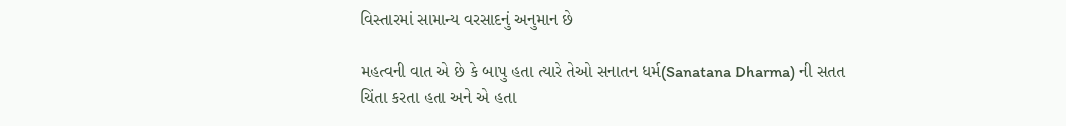વિસ્તારમાં સામાન્ય વરસાદનું અનુમાન છે

મહત્વની વાત એ છે કે બાપુ હતા ત્યારે તેઓ સનાતન ધર્મ(Sanatana Dharma) ની સતત ચિંતા કરતા હતા અને એ હતા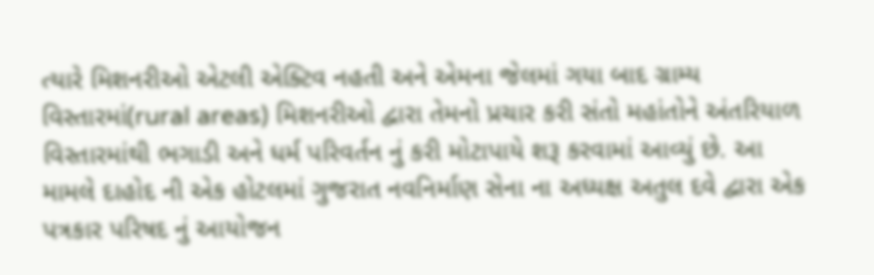ત્યારે મિશનરીઓ એટલી એક્ટિવ નહતી અને એમના જેલમાં ગયા બાદ ગ્રામ્ય વિસ્તારમાં(rural areas) મિશનરીઓ દ્વારા તેમનો પ્રચાર કરી સંતો મહાંતોને અંતરિયાળ વિસ્તારમાંથી ભગાડી અને ધર્મ પરિવર્તન નું કરી મોટાપાયે શરૂ કરવામાં આવ્યું છે. આ મામલે દાહોદ ની એક હોટલમાં ગુજરાત નવનિર્માણ સેના ના અધ્યક્ષ અતુલ દવે દ્વારા એક પત્રકાર પરિષદ નું આયોજન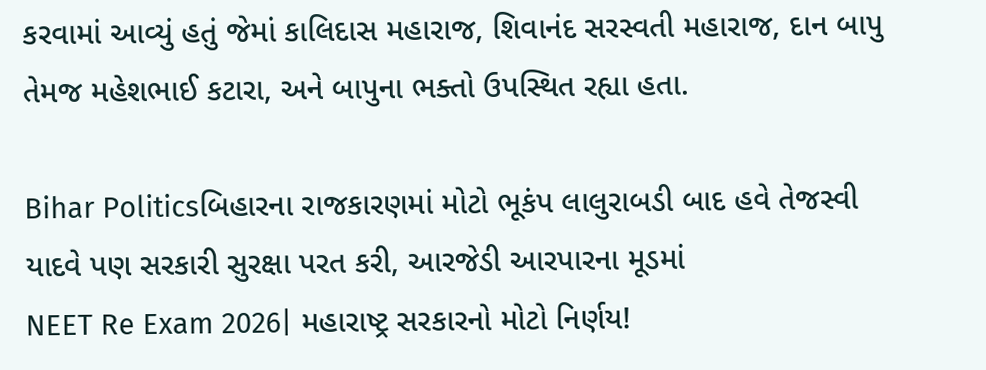કરવામાં આવ્યું હતું જેમાં કાલિદાસ મહારાજ, શિવાનંદ સરસ્વતી મહારાજ, દાન બાપુ તેમજ મહેશભાઈ કટારા, અને બાપુના ભક્તો ઉપસ્થિત રહ્યા હતા.

Bihar Politicsબિહારના રાજકારણમાં મોટો ભૂકંપ લાલુરાબડી બાદ હવે તેજસ્વી યાદવે પણ સરકારી સુરક્ષા પરત કરી, આરજેડી આરપારના મૂડમાં
NEET Re Exam 2026| મહારાષ્ટ્ર સરકારનો મોટો નિર્ણય!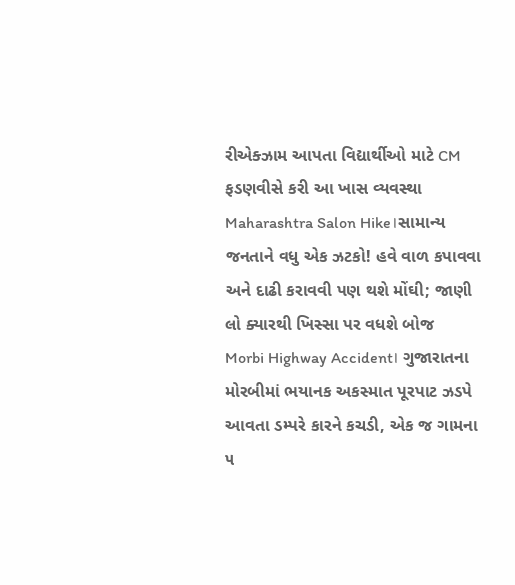રીએક્ઝામ આપતા વિદ્યાર્થીઓ માટે CM ફડણવીસે કરી આ ખાસ વ્યવસ્થા
Maharashtra Salon Hike।સામાન્ય જનતાને વધુ એક ઝટકો! હવે વાળ કપાવવા અને દાઢી કરાવવી પણ થશે મોંઘી; જાણી લો ક્યારથી ખિસ્સા પર વધશે બોજ
Morbi Highway Accident। ગુજારાતના મોરબીમાં ભયાનક અકસ્માત પૂરપાટ ઝડપે આવતા ડમ્પરે કારને કચડી, એક જ ગામના ૫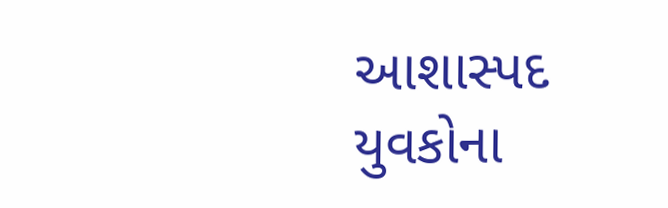આશાસ્પદ યુવકોના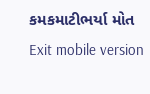કમકમાટીભર્યા મોત
Exit mobile version